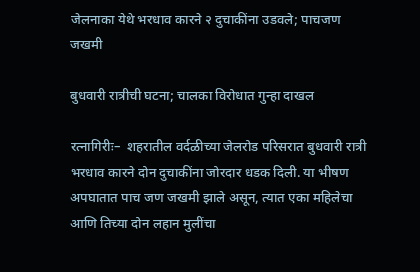जेलनाका येथे भरधाव कारने २ दुचाकींना उडवले; पाचजण जखमी

बुधवारी रात्रीची घटना; चालका विरोधात गुन्हा दाखल

रत्नागिरीः–  शहरातील वर्दळीच्या जेलरोड परिसरात बुधवारी रात्री भरधाव कारने दोन दुचाकींना जोरदार धडक दिली. या भीषण अपघातात पाच जण जखमी झाले असून, त्यात एका महिलेचा आणि तिच्या दोन लहान मुलींचा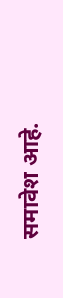समावेश आहे.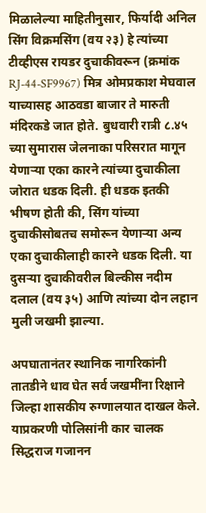मिळालेल्या माहितीनुसार, फिर्यादी अनिल सिंग विक्रमसिंग (वय २३) हे त्यांच्या टीव्हीएस रायडर दुचाकीवरून (क्रमांक RJ-44-SF9967) मित्र ओमप्रकाश मेघवाल याच्यासह आठवडा बाजार ते मारुती मंदिरकडे जात होते. बुधवारी रात्री ८.४५ च्या सुमारास जेलनाका परिसरात मागून येणाऱ्या एका कारने त्यांच्या दुचाकीला जोरात धडक दिली. ही धडक इतकी भीषण होती की, सिंग यांच्या दुचाकीसोबतच समोरून येणाऱ्या अन्य एका दुचाकीलाही कारने धडक दिली. या दुसऱ्या दुचाकीवरील बिल्कीस नदीम दलाल (वय ३५) आणि त्यांच्या दोन लहान मुली जखमी झाल्या.

अपघातानंतर स्थानिक नागरिकांनी तातडीने धाव घेत सर्व जखमींना रिक्षाने जिल्हा शासकीय रुग्णालयात दाखल केले. याप्रकरणी पोलिसांनी कार चालक सिद्धराज गजानन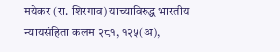मयेकर (रा. शिरगाव) याच्याविरुद्ध भारतीय न्यायसंहिता कलम २८१, १२५(अ),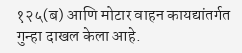१२५(ब) आणि मोटार वाहन कायद्यांतर्गत गुन्हा दाखल केला आहे.